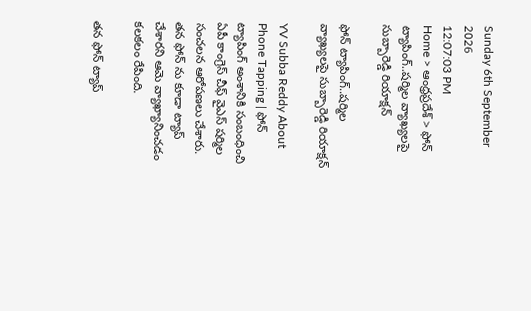Sunday 6th September 2026
12:07:03 PM
Home > ఆంధ్రప్రదేశ్ > ఫోన్ ట్యాపింగ్..షర్మిల వ్యాఖ్యలపై సుబ్బారెడ్డి రియాక్షన్

ఫోన్ ట్యాపింగ్..షర్మిల వ్యాఖ్యలపై సుబ్బారెడ్డి రియాక్షన్

YV Subba Reddy About Phone Tapping | ఫోన్ ట్యాపింగ్ అంశానికి సంబంధించి ఏపీ కాంగ్రెస్ చీఫ్ వైఎస్ షర్మిల సంచలన ఆరోపణలు చేశారు. తన ఫోన్ ను కూడా ట్యాప్ చేశారని ఆమె వ్యాఖ్యానించడం కలకలం రేపింది.

తన ఫోన్ ట్యాప్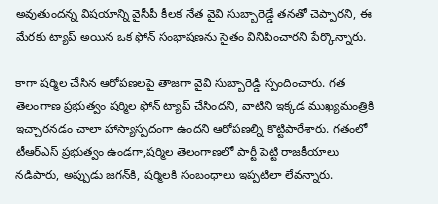అవుతుందన్న విషయాన్ని వైసీపీ కీలక నేత వైవి సుబ్బారెడ్డే తనతో చెప్పారని, ఈ మేరకు ట్యాప్ అయిన ఒక ఫోన్ సంభాషణను సైతం వినిపించారని పేర్కొన్నారు.

కాగా షర్మిల చేసిన ఆరోపణలపై తాజగా వైవి సుబ్బారెడ్డి స్పందించారు. గత తెలంగాణ ప్రభుత్వం షర్మిల ఫోన్‌ ట్యాప్‌ చేసిందని, వాటిని ఇక్కడ ముఖ్యమంత్రికి ఇచ్చారనడం చాలా హాస్యాస్పదంగా ఉందని ఆరోపణల్ని కొట్టిపారేశారు. గతంలో టీఆర్‌ఎస్‌ ప్రభుత్వం ఉండగా,షర్మిల తెలంగాణలో పార్టీ పెట్టి రాజకీయాలు నడిపారు, అప్పుడు జగన్‌కి, షర్మిలకి సంబంధాలు ఇప్పటిలా లేవన్నారు.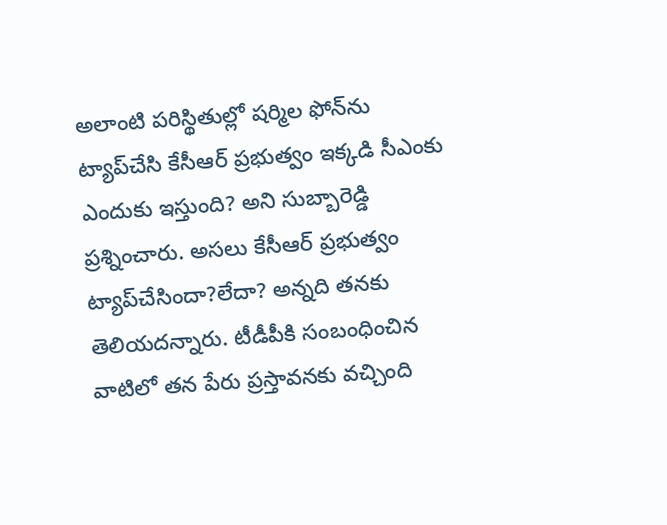అలాంటి పరిస్థితుల్లో షర్మిల ఫోన్‌ను ట్యాప్‌చేసి కేసీఆర్‌ ప్రభుత్వం ఇక్కడి సీఎంకు ఎందుకు ఇస్తుంది? అని సుబ్బారెడ్డి ప్రశ్నించారు. అసలు కేసీఆర్‌ ప్రభుత్వం ట్యాప్‌చేసిందా?లేదా? అన్నది తనకు తెలియదన్నారు. టీడీపీకి సంబంధించిన వాటిలో తన పేరు ప్రస్తావనకు వచ్చింది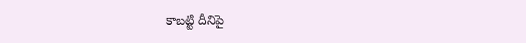కాబట్టి దీనిపై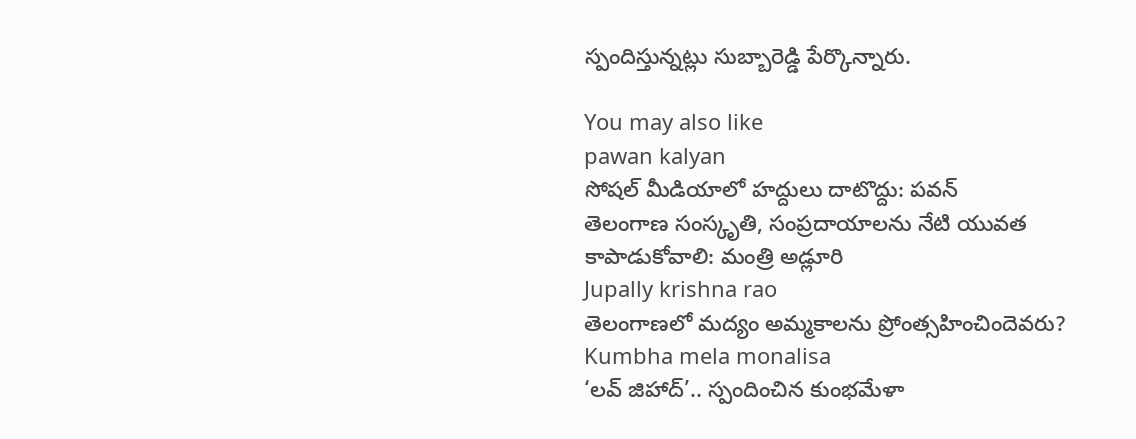స్పందిస్తున్నట్లు సుబ్బారెడ్డి పేర్కొన్నారు.

You may also like
pawan kalyan
సోషల్ మీడియాలో హద్దులు దాటొద్దు: పవన్
తెలంగాణ సంస్కృతి, సంప్రదాయాలను నేటి యువత కాపాడుకోవాలి: మంత్రి అడ్లూరి
Jupally krishna rao
తెలంగాణలో మ‌ద్యం అమ్మ‌కాల‌ను ప్రోంత్స‌హించిందెవ‌రు?
Kumbha mela monalisa
‘లవ్ జిహాద్’.. స్పందించిన కుంభమేళా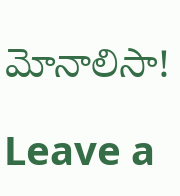మోనాలిసా!

Leave a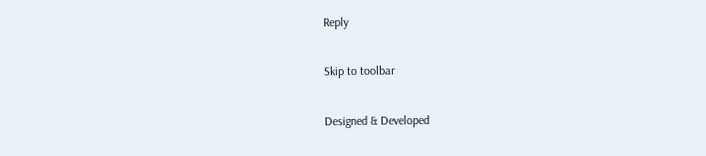Reply

Skip to toolbar

Designed & Developed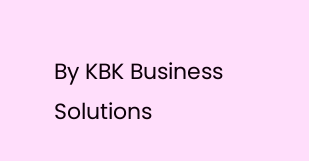By KBK Business Solutions